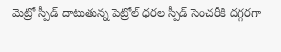మెట్రో స్పీడ్ దాటుతున్న పెట్రోల్ ధరల స్పీడ్ సెంచరీకి దగ్గరగా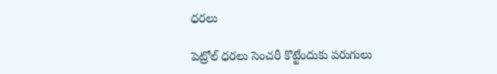ధరలు

పెట్రోల్ ధరలు సెంచరీ కొట్టేందుకు పరుగులు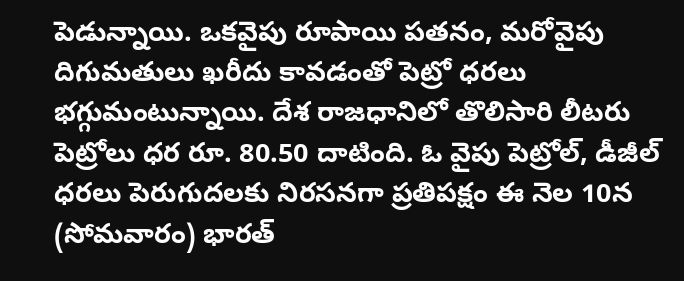పెడున్నాయి. ఒకవైపు రూపాయి పతనం, మరోవైపు దిగుమతులు ఖరీదు కావడంతో పెట్రో ధరలు భగ్గుమంటున్నాయి. దేశ రాజధానిలో తొలిసారి లీటరు పెట్రోలు ధర రూ. 80.50 దాటింది. ఓ వైపు పెట్రోల్, డీజీల్ ధరలు పెరుగుదలకు నిరసనగా ప్రతిపక్షం ఈ నెల 10న (సోమవారం) భారత్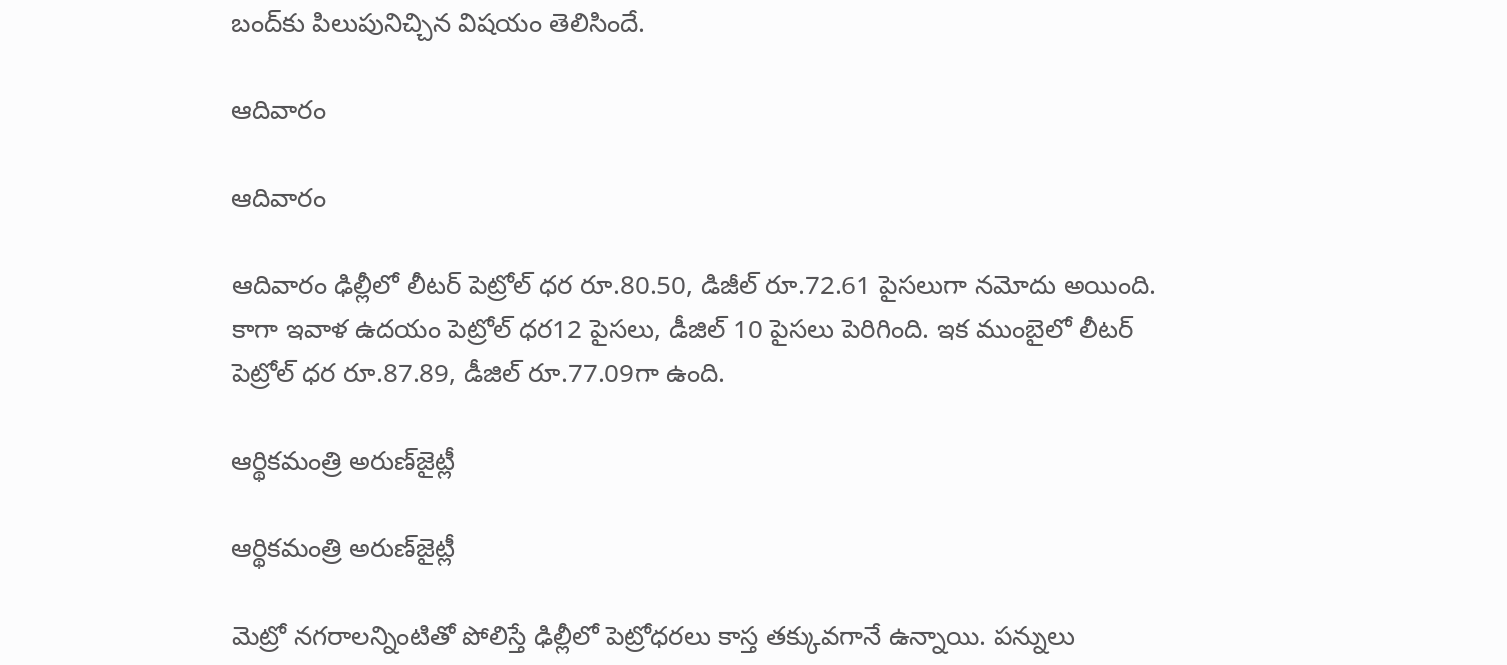బంద్‌కు పిలుపునిచ్చిన విషయం తెలిసిందే.

ఆదివారం

ఆదివారం

ఆదివారం ఢిల్లీలో లీటర్ పెట్రోల్ ధర రూ.80.50, డిజీల్ రూ.72.61 పైసలుగా నమోదు అయింది. కాగా ఇవాళ ఉదయం పెట్రోల్ ధర12 పైసలు, డీజిల్ 10 పైసలు పెరిగింది. ఇక ముంబైలో లీటర్ పెట్రోల్ ధర రూ.87.89, డీజిల్ రూ.77.09గా ఉంది.

ఆర్థికమంత్రి అరుణ్‌జైట్లీ

ఆర్థికమంత్రి అరుణ్‌జైట్లీ

మెట్రో నగరాలన్నింటితో పోలిస్తే ఢిల్లీలో పెట్రోధరలు కాస్త తక్కువగానే ఉన్నాయి. పన్నులు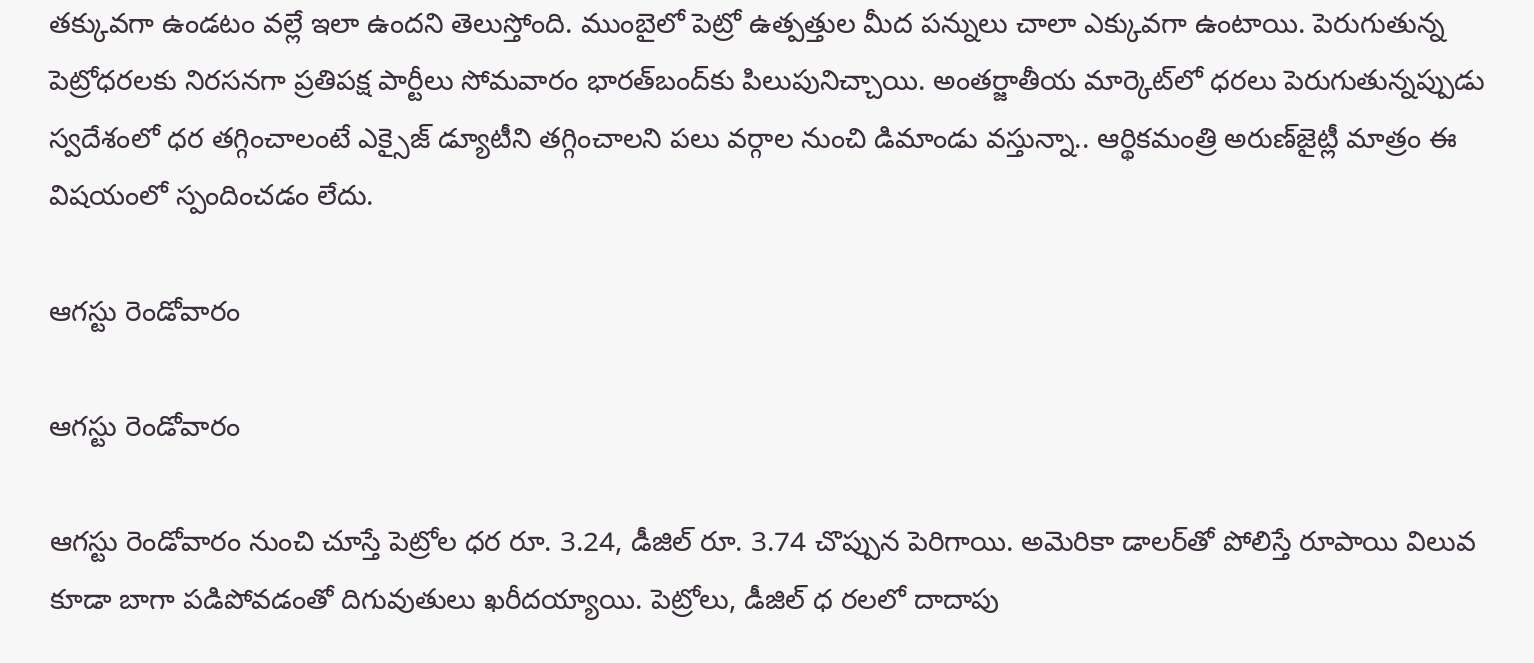తక్కువగా ఉండటం వల్లే ఇలా ఉందని తెలుస్తోంది. ముంబైలో పెట్రో ఉత్పత్తుల మీద పన్నులు చాలా ఎక్కువగా ఉంటాయి. పెరుగుతున్న పెట్రోధరలకు నిరసనగా ప్రతిపక్ష పార్టీలు సోమవారం భారత్‌బంద్‌కు పిలుపునిచ్చాయి. అంతర్జాతీయ మార్కెట్‌లో ధరలు పెరుగుతున్నప్పుడు స్వదేశంలో ధర తగ్గించాలంటే ఎక్సైజ్ డ్యూటీని తగ్గించాలని పలు వర్గాల నుంచి డిమాండు వస్తున్నా.. ఆర్థికమంత్రి అరుణ్‌జైట్లీ మాత్రం ఈ విషయంలో స్పందించడం లేదు.

ఆగస్టు రెండోవారం

ఆగస్టు రెండోవారం

ఆగస్టు రెండోవారం నుంచి చూస్తే పెట్రోల ధర రూ. 3.24, డీజిల్ రూ. 3.74 చొప్పున పెరిగాయి. అవెురికా డాలర్‌తో పోలిస్తే రూపాయి విలువ కూడా బాగా పడిపోవడంతో దిగువుతులు ఖరీదయ్యాయి. పెట్రోలు, డీజిల్ ధ రలలో దాదాపు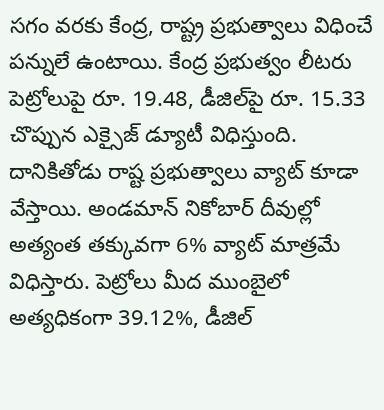సగం వరకు కేంద్ర, రాష్ట్ర ప్రభుత్వాలు విధించే పన్నులే ఉంటాయి. కేంద్ర ప్రభుత్వం లీటరు పెట్రోలుపై రూ. 19.48, డీజిల్‌పై రూ. 15.33 చొప్పున ఎక్సైజ్ డ్యూటీ విధిస్తుంది. దానికితోడు రాష్ట ప్రభుత్వాలు వ్యాట్ కూడా వేస్తాయి. అండమాన్ నికోబార్ దీవుల్లో అత్యంత తక్కువగా 6% వ్యాట్ మాత్రమే విధిస్తారు. పెట్రోలు మీద ముంబైలో అత్యధికంగా 39.12%, డీజిల్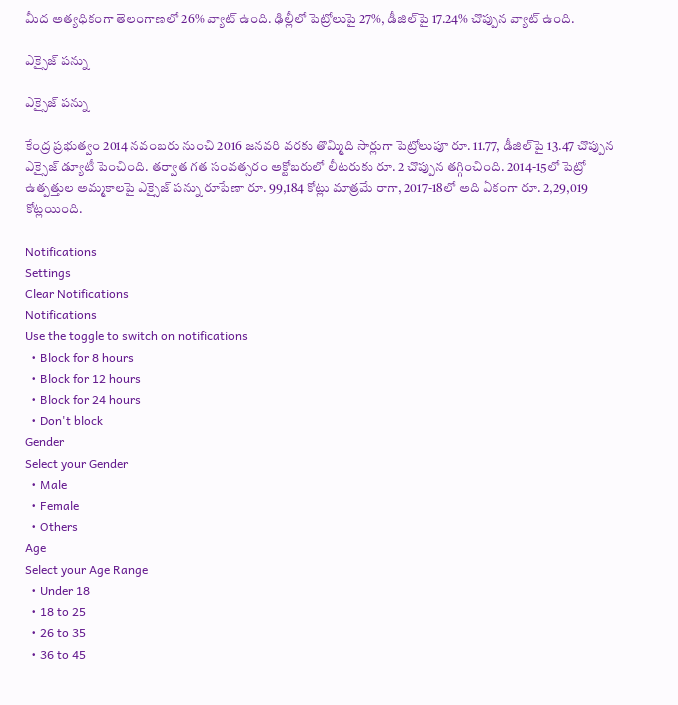మీద అత్యధికంగా తెలంగాణలో 26% వ్యాట్ ఉంది. ఢిల్లీలో పెట్రోలుపై 27%, డీజిల్‌పై 17.24% చొప్పున వ్యాట్ ఉంది.

ఎక్సైజ్ పన్ను

ఎక్సైజ్ పన్ను

కేంద్ర ప్రభుత్వం 2014 నవంబరు నుంచి 2016 జనవరి వరకు తొమ్మిది సార్లుగా పెట్రోలుపూ రూ. 11.77, డీజిల్‌పై 13.47 చొప్పున ఎక్సైజ్ డ్యూటీ పెంచింది. తర్వాత గత సంవత్సరం అక్టోబరులో లీటరుకు రూ. 2 చొప్పున తగ్గించింది. 2014-15లో పెట్రో ఉత్పత్తుల అమ్మకాలపై ఎక్సైజ్ పన్ను రూపేణా రూ. 99,184 కోట్లు మాత్రమే రాగా, 2017-18లో అది ఏకంగా రూ. 2,29,019 కోట్లయింది.

Notifications
Settings
Clear Notifications
Notifications
Use the toggle to switch on notifications
  • Block for 8 hours
  • Block for 12 hours
  • Block for 24 hours
  • Don't block
Gender
Select your Gender
  • Male
  • Female
  • Others
Age
Select your Age Range
  • Under 18
  • 18 to 25
  • 26 to 35
  • 36 to 45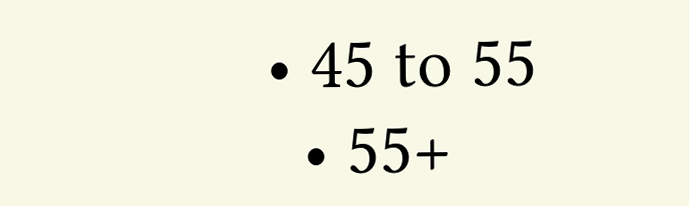• 45 to 55
  • 55+